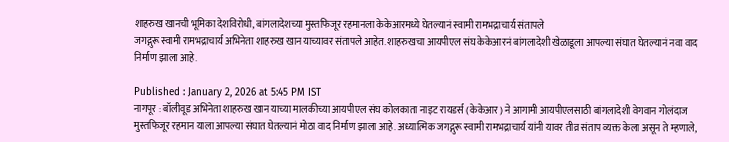शाहरुख खानची भूमिका देशविरोधी, बांगलादेशच्या मुस्तफिजूर रहमानला केकेआरमध्ये घेतल्यानं स्वामी रामभद्राचार्य संतापले
जगद्गुरू स्वामी रामभद्राचार्य अभिनेता शाहरुख खान याच्यावर संतापले आहेत. शाहरुखचा आयपीएल संघ केकेआरनं बांगलादेशी खेळाडूला आपल्या संघात घेतल्यानं नवा वाद निर्माण झाला आहे.

Published : January 2, 2026 at 5:45 PM IST
नागपूर : बॉलीवूड अभिनेता शाहरुख खान याच्या मालकीच्या आयपीएल संघ कोलकाता नाइट रायडर्स (केकेआर) ने आगामी आयपीएलसाठी बांगलादेशी वेगवान गोलंदाज मुस्तफिजूर रहमान याला आपल्या संघात घेतल्यानं मोठा वाद निर्माण झाला आहे. अध्यात्मिक जगद्गुरू स्वामी रामभद्राचार्य यांनी यावर तीव्र संताप व्यक्त केला असून ते म्हणाले,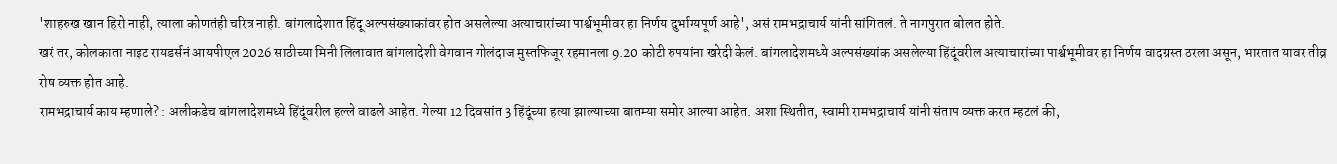'शाहरुख खान हिरो नाही, त्याला कोणतंही चरित्र नाही. बांगलादेशात हिंदू अल्पसंख्याकांवर होत असलेल्या अत्याचारांच्या पार्श्वभूमीवर हा निर्णय दुर्भाग्यपूर्ण आहे', असं रामभद्राचार्य यांनी सांगितलं. ते नागपुरात बोलत होते.
खरं तर, कोलकाता नाइट रायडर्सनं आयपीएल 2026 साठीच्या मिनी लिलावात बांगलादेशी वेगवान गोलंदाज मुस्तफिजूर रहमानला 9.20 कोटी रुपयांना खरेदी केलं. बांगलादेशमध्ये अल्पसंख्यांक असलेल्या हिंदूंवरील अत्याचारांच्या पार्श्वभूमीवर हा निर्णय वादग्रस्त ठरला असून, भारतात यावर तीव्र रोष व्यक्त होत आहे.
रामभद्राचार्य काय म्हणाले? : अलीकडेच बांगलादेशमध्ये हिंदूंवरील हल्ले वाढले आहेत. गेल्या 12 दिवसांत 3 हिंदूंच्या हत्या झाल्याच्या बातम्या समोर आल्या आहेत. अशा स्थितीत, स्वामी रामभद्राचार्य यांनी संताप व्यक्त करत म्हटलं की,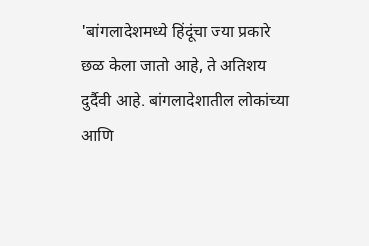'बांगलादेशमध्ये हिंदूंचा ज्या प्रकारे छळ केला जातो आहे, ते अतिशय दुर्दैवी आहे. बांगलादेशातील लोकांच्या आणि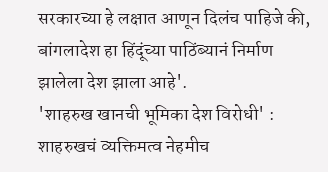सरकारच्या हे लक्षात आणून दिलंच पाहिजे की, बांगलादेश हा हिंदूंच्या पाठिंब्यानं निर्माण झालेला देश झाला आहे'.
'शाहरुख खानची भूमिका देश विरोधी' : शाहरुखचं व्यक्तिमत्व नेहमीच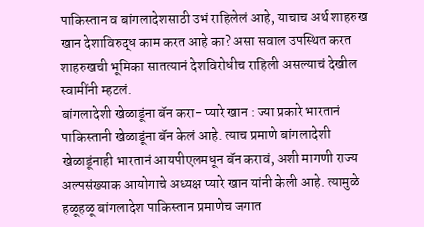पाकिस्तान व बांगलादेशसाठी उभं राहिलेलं आहे, याचाच अर्थ शाहरुख खान देशाविरुद्ध काम करत आहे का? असा सवाल उपस्थित करत शाहरुखची भूमिका सातत्यानं देशविरोधीच राहिली असल्याचं देखील स्वामींनी म्हटलं.
बांगलादेशी खेळाडूंना बॅन करा- प्यारे खान : ज्या प्रकारे भारतानं पाकिस्तानी खेळाडूंना बॅन केलं आहे. त्याच प्रमाणे बांगलादेशी खेळाडूंनाही भारतानं आयपीएलमधून बॅन करावं, अशी मागणी राज्य अल्पसंख्याक आयोगाचे अध्यक्ष प्यारे खान यांनी केली आहे. त्यामुळे हळूहळू बांगलादेश पाकिस्तान प्रमाणेच जगात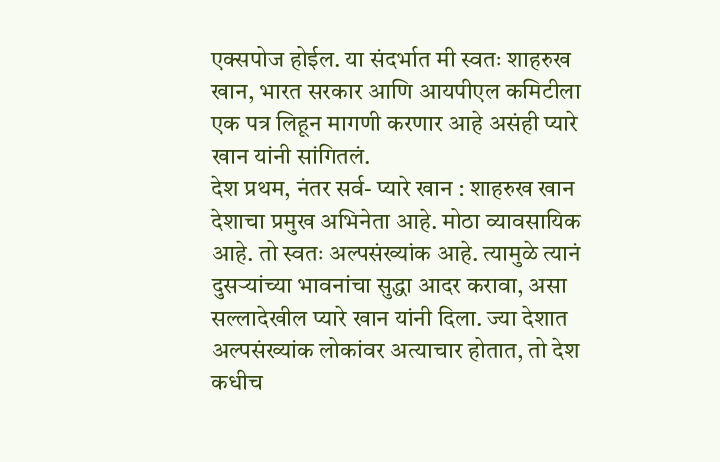एक्सपोज होईल. या संदर्भात मी स्वतः शाहरुख खान, भारत सरकार आणि आयपीएल कमिटीला एक पत्र लिहून मागणी करणार आहे असंही प्यारे खान यांनी सांगितलं.
देश प्रथम, नंतर सर्व- प्यारे खान : शाहरुख खान देशाचा प्रमुख अभिनेता आहे. मोठा व्यावसायिक आहे. तो स्वतः अल्पसंख्यांक आहे. त्यामुळे त्यानं दुसऱ्यांच्या भावनांचा सुद्धा आदर करावा, असा सल्लादेखील प्यारे खान यांनी दिला. ज्या देशात अल्पसंख्यांक लोकांवर अत्याचार होतात, तो देश कधीच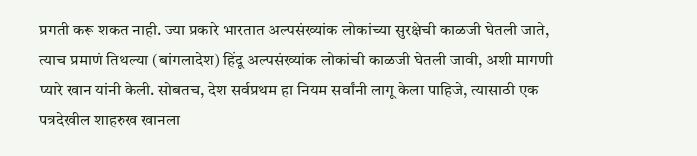प्रगती करू शकत नाही. ज्या प्रकारे भारतात अल्पसंख्यांक लोकांच्या सुरक्षेची काळजी घेतली जाते, त्याच प्रमाणं तिथल्या (बांगलादेश) हिंदू अल्पसंख्यांक लोकांची काळजी घेतली जावी, अशी मागणी प्यारे खान यांनी केली. सोबतच, देश सर्वप्रथम हा नियम सर्वांनी लागू केला पाहिजे, त्यासाठी एक पत्रदेखील शाहरुख खानला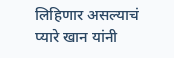लिहिणार असल्याचं प्यारे खान यांनी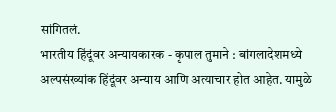सांगितलं.
भारतीय हिंदूंवर अन्यायकारक - कृपाल तुमाने : बांगलादेशमध्ये अल्पसंख्यांक हिंदूंवर अन्याय आणि अत्याचार होत आहेत. यामुळे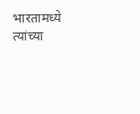भारतामध्ये त्यांच्या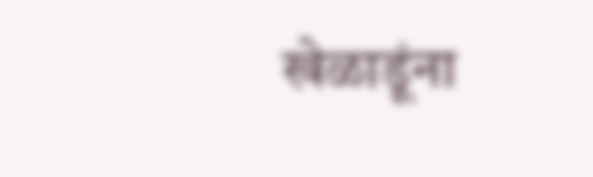खेळाडूंना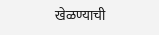खेळण्याची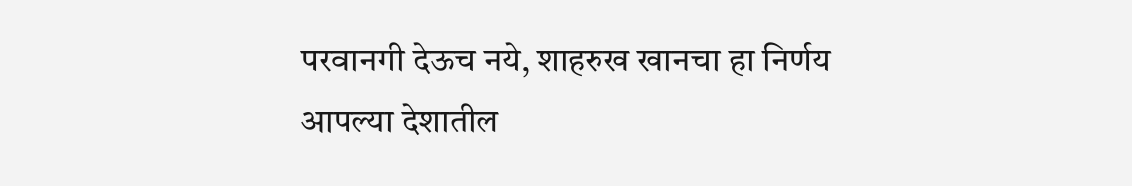परवानगी देऊच नये, शाहरुख खानचा हा निर्णय आपल्या देशातील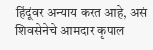हिंदूंवर अन्याय करत आहे, असं शिवसेनेचे आमदार कृपाल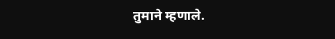तुमाने म्हणाले.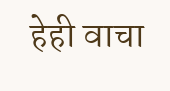हेही वाचा